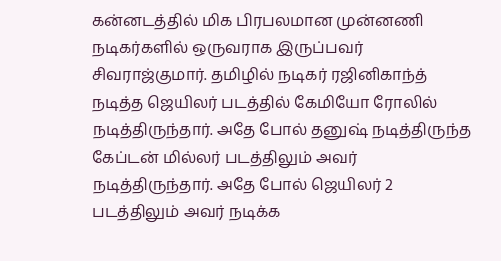கன்னடத்தில் மிக பிரபலமான முன்னணி நடிகர்களில் ஒருவராக இருப்பவர் சிவராஜ்குமார். தமிழில் நடிகர் ரஜினிகாந்த் நடித்த ஜெயிலர் படத்தில் கேமியோ ரோலில் நடித்திருந்தார். அதே போல் தனுஷ் நடித்திருந்த கேப்டன் மில்லர் படத்திலும் அவர் நடித்திருந்தார். அதே போல் ஜெயிலர் 2 படத்திலும் அவர் நடிக்க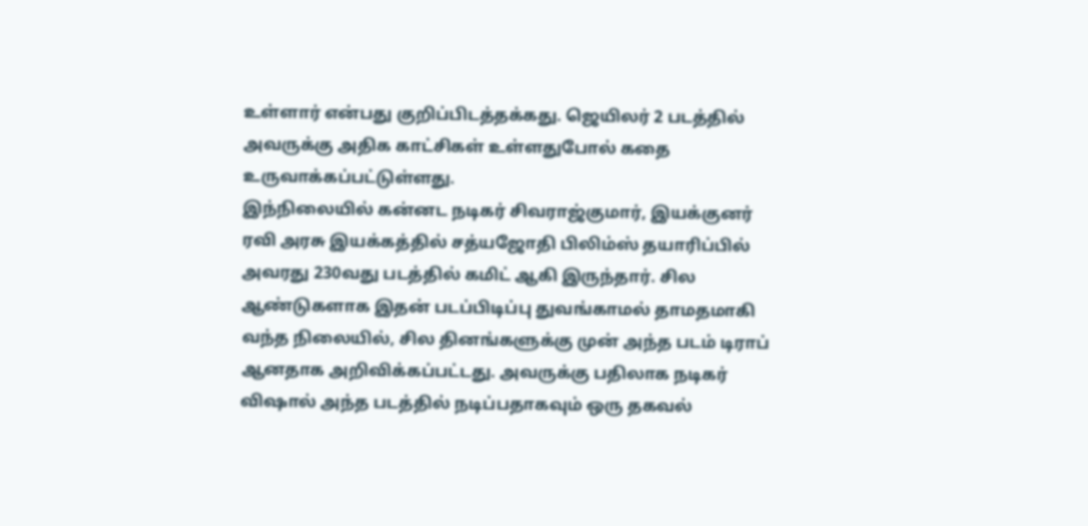உள்ளார் என்பது குறிப்பிடத்தக்கது. ஜெயிலர் 2 படத்தில் அவருக்கு அதிக காட்சிகள் உள்ளதுபோல் கதை உருவாக்கப்பட்டுள்ளது.
இந்நிலையில் கன்னட நடிகர் சிவராஜ்குமார், இயக்குனர் ரவி அரசு இயக்கத்தில் சத்யஜோதி பிலிம்ஸ் தயாரிப்பில் அவரது 230வது படத்தில் கமிட் ஆகி இருந்தார். சில ஆண்டுகளாக இதன் படப்பிடிப்பு துவங்காமல் தாமதமாகி வந்த நிலையில், சில தினங்களுக்கு முன் அந்த படம் டிராப் ஆனதாக அறிவிக்கப்பட்டது. அவருக்கு பதிலாக நடிகர் விஷால் அந்த படத்தில் நடிப்பதாகவும் ஒரு தகவல்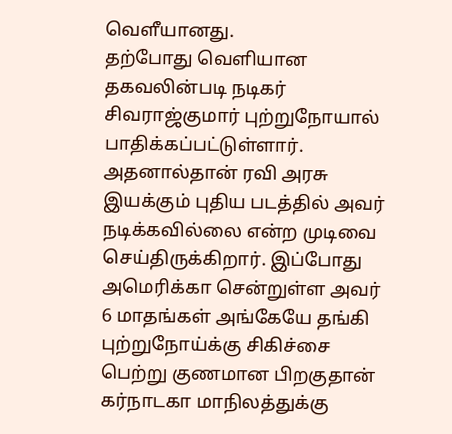வெளீயானது.
தற்போது வெளியான தகவலின்படி நடிகர் சிவராஜ்குமார் புற்றுநோயால் பாதிக்கப்பட்டுள்ளார். அதனால்தான் ரவி அரசு இயக்கும் புதிய படத்தில் அவர் நடிக்கவில்லை என்ற முடிவை செய்திருக்கிறார். இப்போது அமெரிக்கா சென்றுள்ள அவர் 6 மாதங்கள் அங்கேயே தங்கி புற்றுநோய்க்கு சிகிச்சை பெற்று குணமான பிறகுதான் கர்நாடகா மாநிலத்துக்கு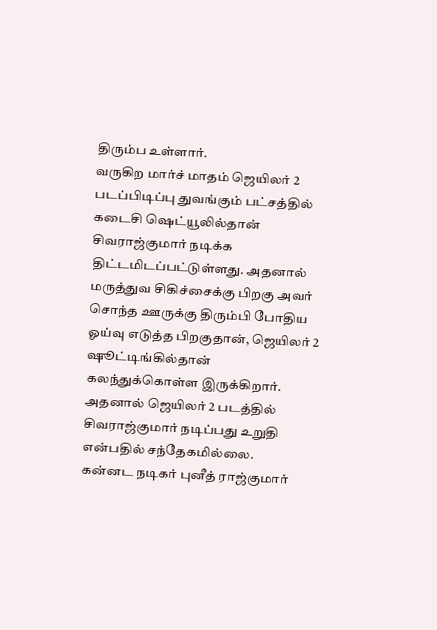திரும்ப உள்ளார்.
வருகிற மார்ச் மாதம் ஜெயிலர் 2 படப்பிடிப்பு துவங்கும் பட்சத்தில் கடைசி ஷெட்யூலில்தான் சிவராஜ்குமார் நடிக்க திட்டமிடப்பட்டுள்ளது. அதனால் மருத்துவ சிகிச்சைக்கு பிறகு அவர் சொந்த ஊருக்கு திரும்பி போதிய ஓய்வு எடுத்த பிறகுதான், ஜெயிலர் 2 ஷூட்டிங்கில்தான் கலந்துக்கொள்ள இருக்கிறார். அதனால் ஜெயிலர் 2 படத்தில் சிவராஜ்குமார் நடிப்பது உறுதி என்பதில் சந்தேகமில்லை.
கன்னட நடிகர் புனீத் ராஜ்குமார்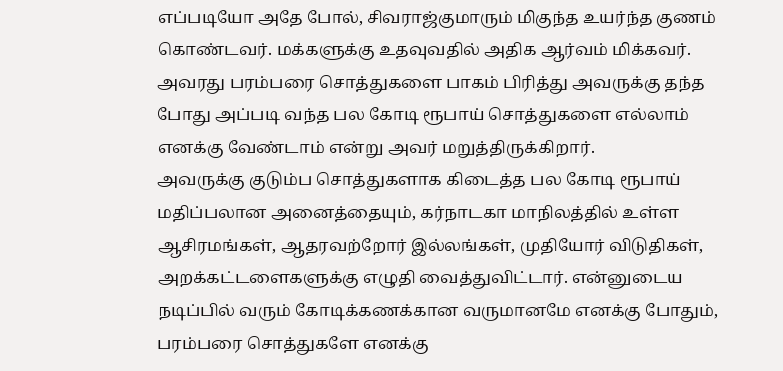எப்படியோ அதே போல், சிவராஜ்குமாரும் மிகுந்த உயர்ந்த குணம் கொண்டவர். மக்களுக்கு உதவுவதில் அதிக ஆர்வம் மிக்கவர். அவரது பரம்பரை சொத்துகளை பாகம் பிரித்து அவருக்கு தந்த போது அப்படி வந்த பல கோடி ரூபாய் சொத்துகளை எல்லாம் எனக்கு வேண்டாம் என்று அவர் மறுத்திருக்கிறார்.
அவருக்கு குடும்ப சொத்துகளாக கிடைத்த பல கோடி ரூபாய் மதிப்பலான அனைத்தையும், கர்நாடகா மாநிலத்தில் உள்ள ஆசிரமங்கள், ஆதரவற்றோர் இல்லங்கள், முதியோர் விடுதிகள், அறக்கட்டளைகளுக்கு எழுதி வைத்துவிட்டார். என்னுடைய நடிப்பில் வரும் கோடிக்கணக்கான வருமானமே எனக்கு போதும், பரம்பரை சொத்துகளே எனக்கு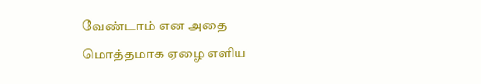வேண்டாம் என அதை மொத்தமாக ஏழை எளிய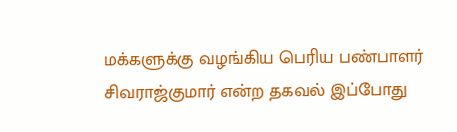மக்களுக்கு வழங்கிய பெரிய பண்பாளர் சிவராஜ்குமார் என்ற தகவல் இப்போது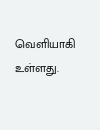வெளியாகி உள்ளது.